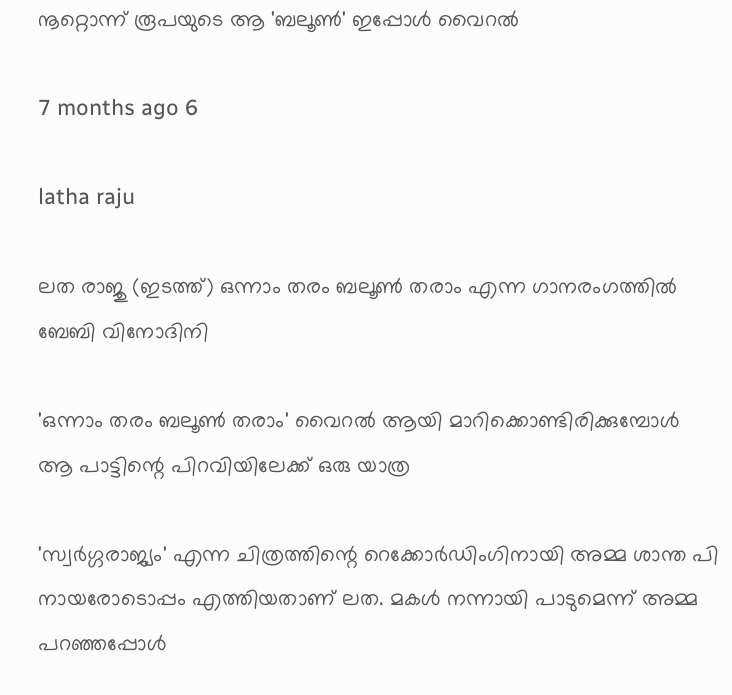നൂറ്റൊന്ന് രൂപയുടെ ആ 'ബലൂൺ' ഇപ്പോൾ വൈറൽ

7 months ago 6

latha raju

ലത രാജു (ഇടത്ത്) ഒന്നാം തരം ബലൂൺ തരാം എന്ന ഗാനരംഗത്തിൽ ബേബി വിനോദിനി

'ഒന്നാം തരം ബലൂൺ തരാം' വൈറൽ ആയി മാറിക്കൊണ്ടിരിക്കുമ്പോൾ ആ പാട്ടിന്റെ പിറവിയിലേക്ക് ഒരു യാത്ര

'സ്വർഗ്ഗരാജ്യം' എന്ന ചിത്രത്തിന്റെ റെക്കോർഡിംഗിനായി അമ്മ ശാന്ത പി നായരോടൊപ്പം എത്തിയതാണ് ലത. മകൾ നന്നായി പാടുമെന്ന് അമ്മ പറഞ്ഞപ്പോൾ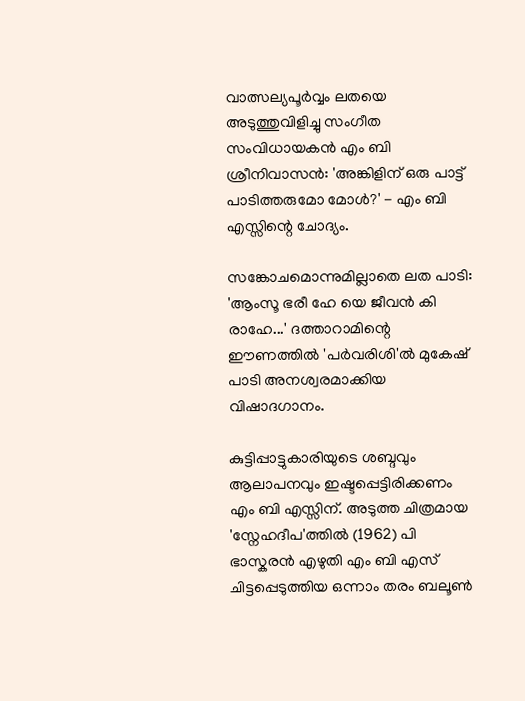വാത്സല്യപൂർവ്വം ലതയെ അടുത്തുവിളിച്ചു സംഗീത സംവിധായകൻ എം ബി ശ്രീനിവാസൻ: 'അങ്കിളിന് ഒരു പാട്ട് പാടിത്തരുമോ മോൾ?' - എം ബി എസ്സിന്റെ ചോദ്യം.

സങ്കോചമൊന്നുമില്ലാതെ ലത പാടി: 'ആംസൂ ഭരീ ഹേ യെ ജീവൻ കി രാഹേ...' ദത്താറാമിന്റെ ഈണത്തിൽ 'പർവരിശി'ൽ മുകേഷ് പാടി അനശ്വരമാക്കിയ വിഷാദഗാനം.

കുട്ടിപ്പാട്ടുകാരിയുടെ ശബ്ദവും ആലാപനവും ഇഷ്ടപ്പെട്ടിരിക്കണം എം ബി എസ്സിന്. അടുത്ത ചിത്രമായ 'സ്നേഹദീപ'ത്തിൽ (1962) പി ഭാസ്കരൻ എഴുതി എം ബി എസ് ചിട്ടപ്പെടുത്തിയ ഒന്നാം തരം ബലൂൺ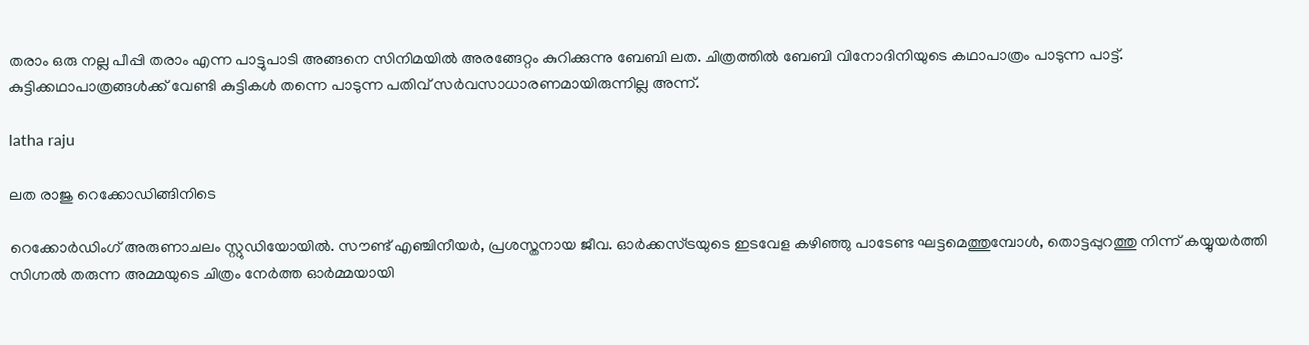തരാം ഒരു നല്ല പീപ്പി തരാം എന്ന പാട്ടുപാടി അങ്ങനെ സിനിമയിൽ അരങ്ങേറ്റം കുറിക്കുന്നു ബേബി ലത. ചിത്രത്തിൽ ബേബി വിനോദിനിയുടെ കഥാപാത്രം പാടുന്ന പാട്ട്. കുട്ടിക്കഥാപാത്രങ്ങൾക്ക് വേണ്ടി കുട്ടികൾ തന്നെ പാടുന്ന പതിവ് സർവസാധാരണമായിരുന്നില്ല അന്ന്.

latha raju

ലത രാജു റെക്കോഡിങ്ങിനിടെ

റെക്കോർഡിംഗ് അരുണാചലം സ്റ്റുഡിയോയിൽ. സൗണ്ട് എഞ്ചിനീയർ, പ്രശസ്തനായ ജീവ. ഓർക്കസ്ട്രയുടെ ഇടവേള കഴിഞ്ഞു പാടേണ്ട ഘട്ടമെത്തുമ്പോൾ, തൊട്ടപ്പുറത്തു നിന്ന് കയ്യുയർത്തി സിഗ്നൽ തരുന്ന അമ്മയുടെ ചിത്രം നേർത്ത ഓർമ്മയായി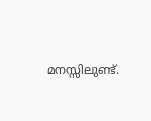മനസ്സിലുണ്ട്.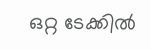ഒറ്റ ടേക്കിൽ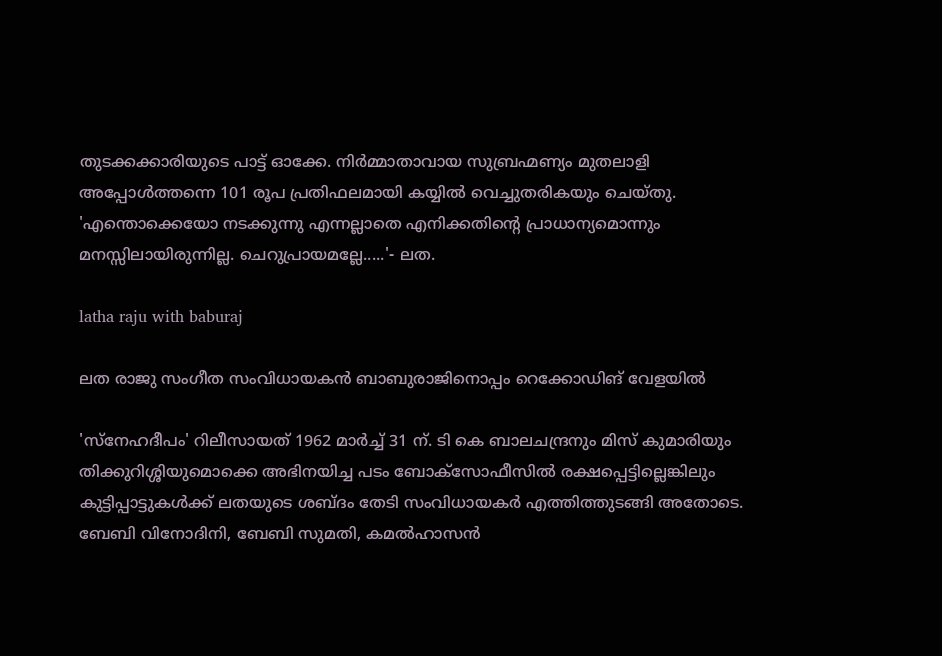തുടക്കക്കാരിയുടെ പാട്ട് ഓക്കേ. നിർമ്മാതാവായ സുബ്രഹ്മണ്യം മുതലാളി അപ്പോൾത്തന്നെ 101 രൂപ പ്രതിഫലമായി കയ്യിൽ വെച്ചുതരികയും ചെയ്തു. 'എന്തൊക്കെയോ നടക്കുന്നു എന്നല്ലാതെ എനിക്കതിന്റെ പ്രാധാന്യമൊന്നും മനസ്സിലായിരുന്നില്ല. ചെറുപ്രായമല്ലേ.....'- ലത.

latha raju with baburaj

ലത രാജു സംഗീത സംവിധായകൻ ബാബുരാജിനൊപ്പം റെക്കോഡിങ് വേളയിൽ

'സ്നേഹദീപം' റിലീസായത് 1962 മാർച്ച് 31 ന്. ടി കെ ബാലചന്ദ്രനും മിസ് കുമാരിയും തിക്കുറിശ്ശിയുമൊക്കെ അഭിനയിച്ച പടം ബോക്സോഫീസിൽ രക്ഷപ്പെട്ടില്ലെങ്കിലും കുട്ടിപ്പാട്ടുകൾക്ക് ലതയുടെ ശബ്ദം തേടി സംവിധായകർ എത്തിത്തുടങ്ങി അതോടെ. ബേബി വിനോദിനി, ബേബി സുമതി, കമൽഹാസൻ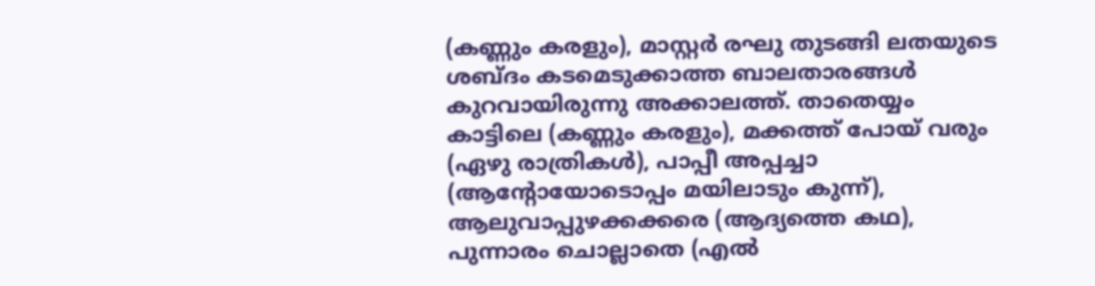(കണ്ണും കരളും), മാസ്റ്റർ രഘു തുടങ്ങി ലതയുടെ ശബ്ദം കടമെടുക്കാത്ത ബാലതാരങ്ങൾ കുറവായിരുന്നു അക്കാലത്ത്. താതെയ്യം കാട്ടിലെ (കണ്ണും കരളും), മക്കത്ത് പോയ് വരും (ഏഴു രാത്രികൾ), പാപ്പീ അപ്പച്ചാ (ആന്റോയോടൊപ്പം മയിലാടും കുന്ന്), ആലുവാപ്പുഴക്കക്കരെ (ആദ്യത്തെ കഥ), പുന്നാരം ചൊല്ലാതെ (എൽ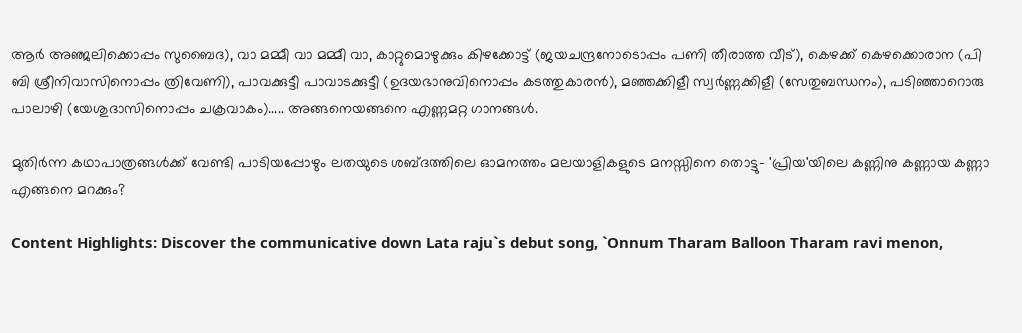ആർ അഞ്ജലിക്കൊപ്പം സുബൈദ), വാ മമ്മീ വാ മമ്മീ വാ, കാറ്റുമൊഴുക്കും കിഴക്കോട്ട് (ജയചന്ദ്രനോടൊപ്പം പണി തീരാത്ത വീട്), കെഴക്ക് കെഴക്കൊരാന (പി ബി ശ്രീനിവാസിനൊപ്പം ത്രിവേണി), പാവക്കുട്ടീ പാവാടക്കുട്ടീ (ഉദയഭാനുവിനൊപ്പം കടത്തുകാരൻ), മഞ്ഞക്കിളീ സ്വർണ്ണക്കിളീ (സേതുബന്ധനം), പടിഞ്ഞാറൊരു പാലാഴി (യേശുദാസിനൊപ്പം ചക്രവാകം)..... അങ്ങനെയങ്ങനെ എണ്ണമറ്റ ഗാനങ്ങൾ.

മുതിർന്ന കഥാപാത്രങ്ങൾക്ക് വേണ്ടി പാടിയപ്പോഴും ലതയുടെ ശബ്ദത്തിലെ ഓമനത്തം മലയാളികളുടെ മനസ്സിനെ തൊട്ടു- 'പ്രിയ'യിലെ കണ്ണിനു കണ്ണായ കണ്ണാ എങ്ങനെ മറക്കും?

Content Highlights: Discover the communicative down Lata raju`s debut song, `Onnum Tharam Balloon Tharam ravi menon,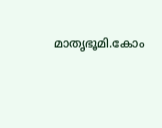മാതൃഭൂമി.കോം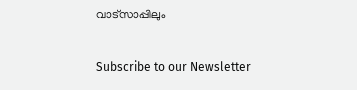വാട്സാപ്പിലും

Subscribe to our Newsletter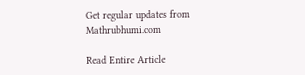Get regular updates from Mathrubhumi.com

Read Entire Article